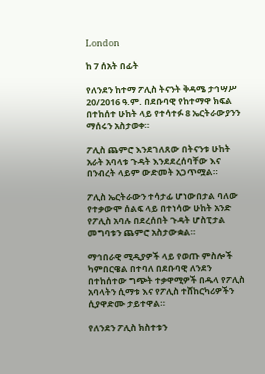London

ከ 7 ሰአት በፊት

የለንደን ከተማ ፖሊስ ትናንት ቅዳሜ ታኅሣሥ 20/2016 ዓ.ም. በደቡባዊ የከተማዋ ክፍል በተከሰተ ሁከት ላይ የተሳተፉ 8 ኤርትራውያንን ማሰሩን አስታወቀ።

ፖሊስ ጨምሮ እንደገለጸው በትናንቱ ሁከት አራት አባላቱ ጉዳት እንደደረሰባቸው እና በንብረት ላይም ውድመት አጋጥሟል።

ፖሊስ ኤርትራውን ተሳታፊ ሆነውበታል ባለው የተቃውሞ ሰልፍ ላይ በተነሳው ሁከት አንድ የፖሊስ አባሉ በደረሰበት ጉዳት ሆስፒታል መግባቱን ጨምሮ አስታውቋል።

ማኅበራዊ ሚዲያዎች ላይ የወጡ ምስሎች ካምበርዌል በተባለ በደቡባዊ ለንደን በተከሰተው ግጭት ተቃዋሚዎች በዱላ የፖሊስ አባላትን ሲማቱ እና የፖሊስ ተሸከርካሪዎችን ሲያዋድሙ ታይተዋል።

የለንደን ፖሊስ ክስተቱን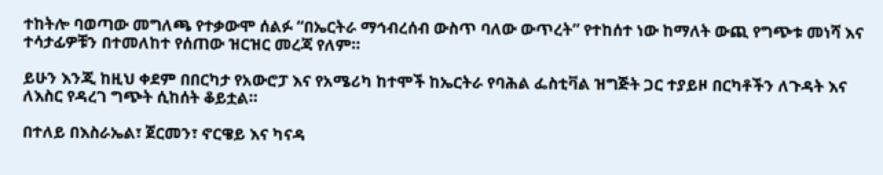ተከትሎ ባወጣው መግለጫ የተቃውሞ ሰልፉ “በኤርትራ ማኅብረሰብ ውስጥ ባለው ውጥረት” የተከሰተ ነው ከማለት ውጪ የግጭቱ መነሻ እና ተሳታፊዎቹን በተመለከተ የሰጠው ዝርዝር መረጃ የለም።

ይሁን እንጂ ከዚህ ቀደም በበርካታ የአውሮፓ እና የአሜሪካ ከተሞች ከኤርትራ የባሕል ፌስቲቫል ዝግጅት ጋር ተያይዞ በርካቶችን ለጉዳት እና ለእስር የዳረገ ግጭት ሲከሰት ቆይቷል።

በተለይ በእስራኤል፣ ጀርመን፣ ኖርዌይ እና ካናዳ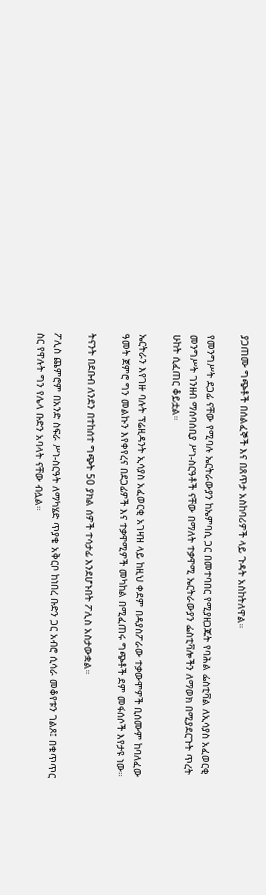ያጋጠሙ ግጭቶች በሰልፈኞች እና በጸጥታ አስከባሪዎች ላይ ጉዳት አስከትለዋል።

የመንግሥት ደጋፊ ናቸው የሚባሉ ኤርትራውያን ከኤምባሲ ጋር በመተባበር የሚያዘጋጁት የባሕል ፌስቲቫል ለኢሳያስ አፈወርቂ መንግሥት ገንዘብ ማሰባሰቢያ ሥነ-ስርዓቶች ናቸው በማለት ተቃዋሚ ኤርትራውያን ፌስቲቫሎችን ለማወክ በሚያደርጉት ጥረት ሁከት ሲፈጠር ቆይቷል።

ኤርትራን እየገዙ ባሉት ፕሬዚዳንት ኢሳያስ አፈወርቂ አገዛዝ ላይ ከዚህ ቀደም በዳያስፖራው ተቃውሞዎች ቢሰሙም ከባለፈው ዓመት ጀምሮ ግን መልኩን እየቀየረና በደጋፊዎች እና ተቃዋሚዎች መካከል በሚፈጠሩ ግጭቶች ደም መፋሰሶች እየታዩ ነው።

ትናንት በደቡብ ለንደን በተከሰተ ግጭት 50 ያክል ሰዎች ተሳታፊ እንደሆኑበት ፖሊስ አስታውቋል።

ፖሊስ ጨምሮም በአንድ ስፍራ ሥነ-ስርዓት ለማካሄድ ጥያቄ አቅርቦ ከነበረ ቡድን ጋር አብሮ ሲሳራ መቆየቱን ገልጾ፤ በቁጥጥር ስር የዋሉት ግን የሌላ ቡድን አባላት ናቸው ብሏል።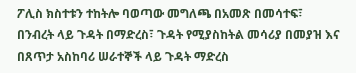ፖሊስ ክስተቱን ተከትሎ ባወጣው መግለጫ በአመጽ በመሳተፍ፣ በንብረት ላይ ጉዳት በማድረስ፣ ጉዳት የሚያስከትል መሳሪያ በመያዝ እና በጸጥታ አስከባሪ ሠራተኞች ላይ ጉዳት ማድረስ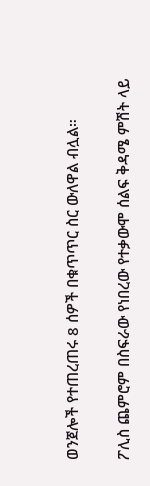ወንጀሎች የተጠረጠሩ 8 ሰዎች በቁጥጥር ስር ውለዋል ብሏል።

ፖሊስ ጨምሮም በስፍራው የነበረው የተቃውሞ ሰልፍ ቅዳሜ ምሽት ላይ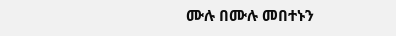ሙሉ በሙሉ መበተኑን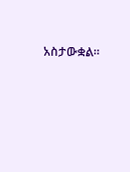አስታውቋል።